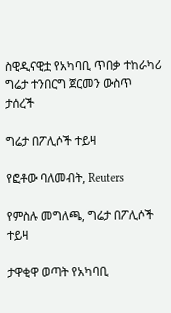ስዊዲናዊቷ የአካባቢ ጥበቃ ተከራካሪ ግሬታ ተንበርግ ጀርመን ውስጥ ታሰረች

ግሬታ በፖሊሶች ተይዛ

የፎቶው ባለመብት, Reuters

የምስሉ መግለጫ, ግሬታ በፖሊሶች ተይዛ

ታዋቂዋ ወጣት የአካባቢ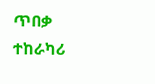ጥበቃ ተከራካሪ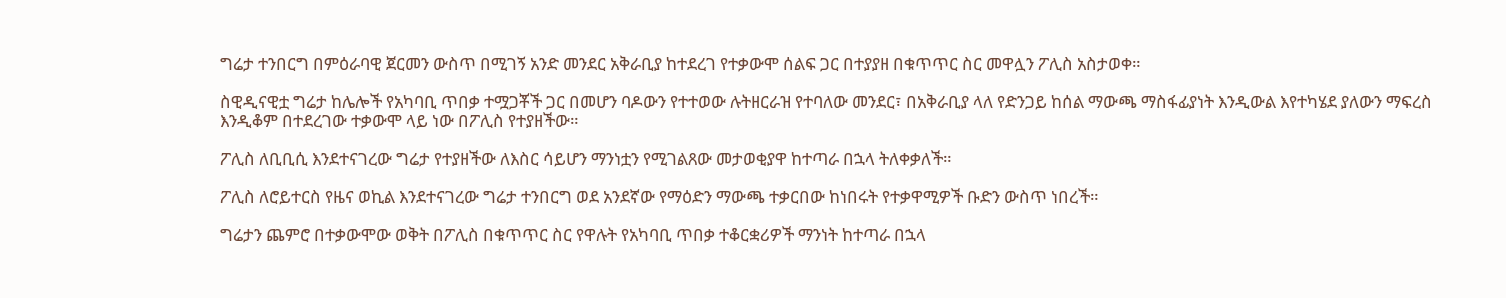ግሬታ ተንበርግ በምዕራባዊ ጀርመን ውስጥ በሚገኝ አንድ መንደር አቅራቢያ ከተደረገ የተቃውሞ ሰልፍ ጋር በተያያዘ በቁጥጥር ስር መዋሏን ፖሊስ አስታወቀ።

ስዊዲናዊቷ ግሬታ ከሌሎች የአካባቢ ጥበቃ ተሟጋቾች ጋር በመሆን ባዶውን የተተወው ሉትዘርራዝ የተባለው መንደር፣ በአቅራቢያ ላለ የድንጋይ ከሰል ማውጫ ማስፋፊያነት እንዲውል እየተካሄደ ያለውን ማፍረስ እንዲቆም በተደረገው ተቃውሞ ላይ ነው በፖሊስ የተያዘችው።

ፖሊስ ለቢቢሲ እንደተናገረው ግሬታ የተያዘችው ለእስር ሳይሆን ማንነቷን የሚገልጸው መታወቂያዋ ከተጣራ በኋላ ትለቀቃለች።

ፖሊስ ለሮይተርስ የዜና ወኪል እንደተናገረው ግሬታ ተንበርግ ወደ አንደኛው የማዕድን ማውጫ ተቃርበው ከነበሩት የተቃዋሚዎች ቡድን ውስጥ ነበረች።

ግሬታን ጨምሮ በተቃውሞው ወቅት በፖሊስ በቁጥጥር ስር የዋሉት የአካባቢ ጥበቃ ተቆርቋሪዎች ማንነት ከተጣራ በኋላ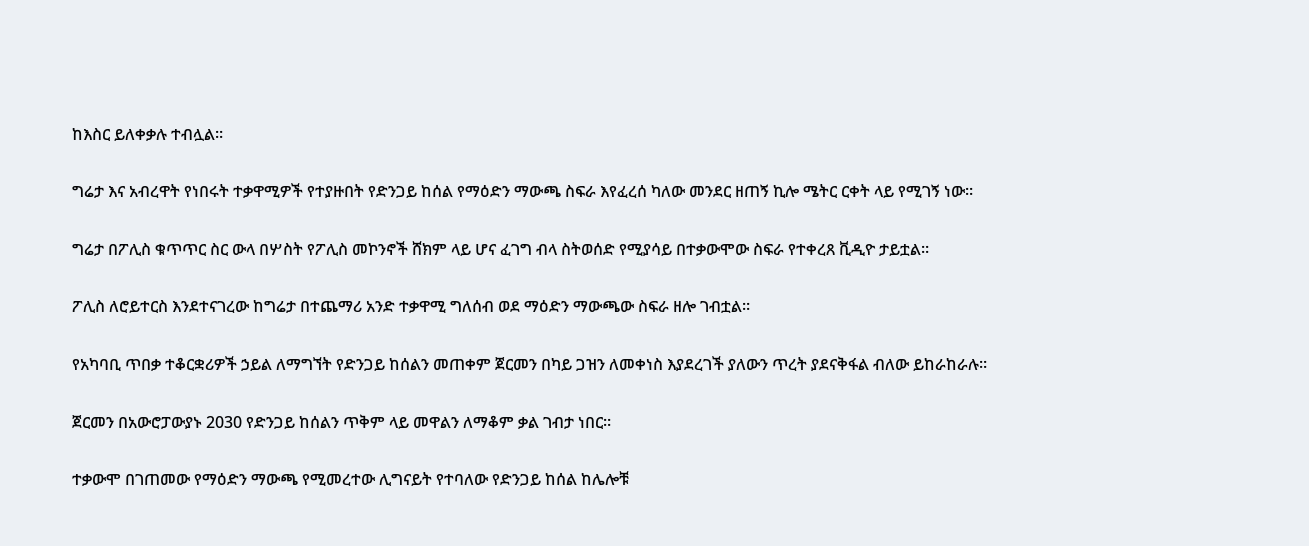ከእስር ይለቀቃሉ ተብሏል።

ግሬታ እና አብረዋት የነበሩት ተቃዋሚዎች የተያዙበት የድንጋይ ከሰል የማዕድን ማውጫ ስፍራ እየፈረሰ ካለው መንደር ዘጠኝ ኪሎ ሜትር ርቀት ላይ የሚገኝ ነው።

ግሬታ በፖሊስ ቁጥጥር ስር ውላ በሦስት የፖሊስ መኮንኖች ሸክም ላይ ሆና ፈገግ ብላ ስትወሰድ የሚያሳይ በተቃውሞው ስፍራ የተቀረጸ ቪዲዮ ታይቷል።

ፖሊስ ለሮይተርስ እንደተናገረው ከግሬታ በተጨማሪ አንድ ተቃዋሚ ግለሰብ ወደ ማዕድን ማውጫው ስፍራ ዘሎ ገብቷል።

የአካባቢ ጥበቃ ተቆርቋሪዎች ኃይል ለማግኘት የድንጋይ ከሰልን መጠቀም ጀርመን በካይ ጋዝን ለመቀነስ እያደረገች ያለውን ጥረት ያደናቅፋል ብለው ይከራከራሉ።

ጀርመን በአውሮፓውያኑ 2030 የድንጋይ ከሰልን ጥቅም ላይ መዋልን ለማቆም ቃል ገብታ ነበር።

ተቃውሞ በገጠመው የማዕድን ማውጫ የሚመረተው ሊግናይት የተባለው የድንጋይ ከሰል ከሌሎቹ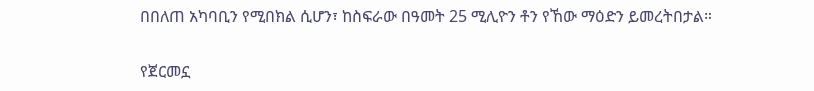በበለጠ አካባቢን የሚበክል ሲሆን፣ ከስፍራው በዓመት 25 ሚሊዮን ቶን የኸው ማዕድን ይመረትበታል።

የጀርመኗ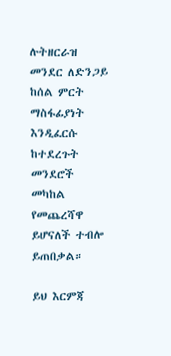ሉትዘርራዝ መንደር ለድንጋይ ከሰል ምርት ማስፋፊያነት እንዲፈርሱ ከተደረጉት መንደሮች መካከል የመጨረሻዋ ይሆናለች ተብሎ ይጠበቃል።

ይህ እርምጃ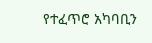የተፈጥሮ አካባቢን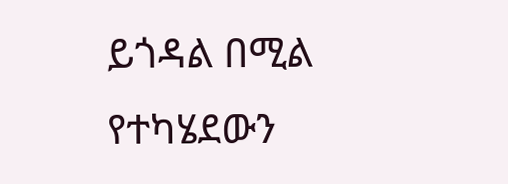ይጎዳል በሚል የተካሄደውን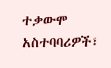ተቃውሞ አስተባባሪዎች፣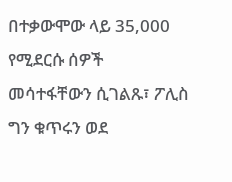በተቃውሞው ላይ 35,000 የሚደርሱ ሰዎች መሳተፋቸውን ሲገልጹ፣ ፖሊስ ግን ቁጥሩን ወደ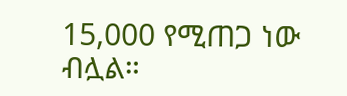15,000 የሚጠጋ ነው ብሏል።